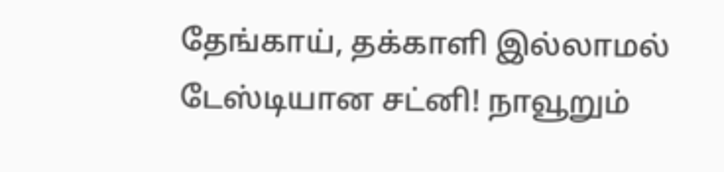தேங்காய், தக்காளி இல்லாமல் டேஸ்டியான சட்னி! நாவூறும்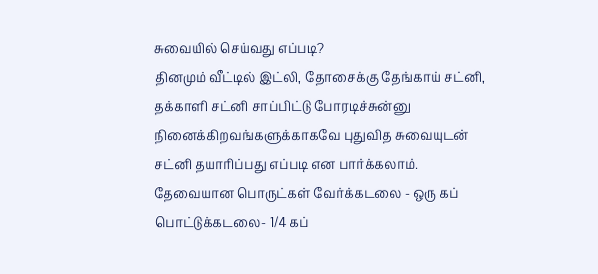சுவையில் செய்வது எப்படி?
தினமும் வீட்டில் இட்லி, தோசைக்கு தேங்காய் சட்னி, தக்காளி சட்னி சாப்பிட்டு போரடிச்சுன்னு நினைக்கிறவங்களுக்காகவே புதுவித சுவையுடன் சட்னி தயாரிப்பது எப்படி என பார்க்கலாம்.
தேவையான பொருட்கள் வேர்க்கடலை - ஒரு கப் பொட்டுக்கடலை- 1/4 கப்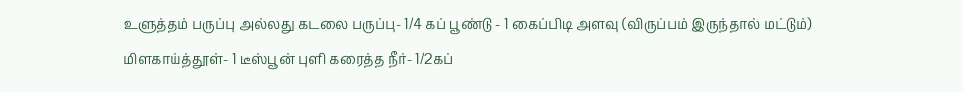உளுத்தம் பருப்பு அல்லது கடலை பருப்பு- 1/4 கப் பூண்டு - 1 கைப்பிடி அளவு (விருப்பம் இருந்தால் மட்டும்) மிளகாய்த்தூள்- 1 டீஸ்பூன் புளி கரைத்த நீர்- 1/2கப்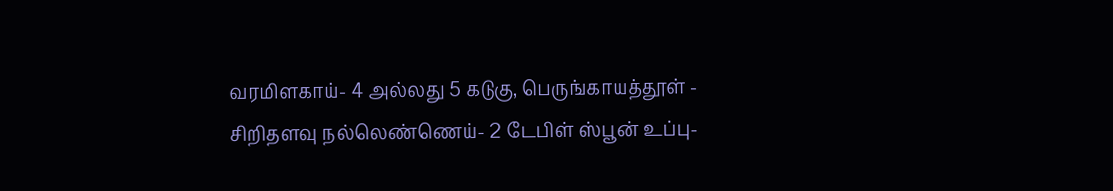வரமிளகாய்- 4 அல்லது 5 கடுகு, பெருங்காயத்தூள் - சிறிதளவு நல்லெண்ணெய்- 2 டேபிள் ஸ்பூன் உப்பு-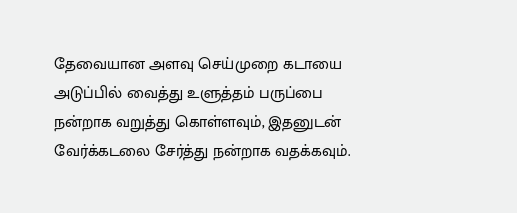தேவையான அளவு செய்முறை கடாயை அடுப்பில் வைத்து உளுத்தம் பருப்பை நன்றாக வறுத்து கொள்ளவும், இதனுடன் வேர்க்கடலை சேர்த்து நன்றாக வதக்கவும்.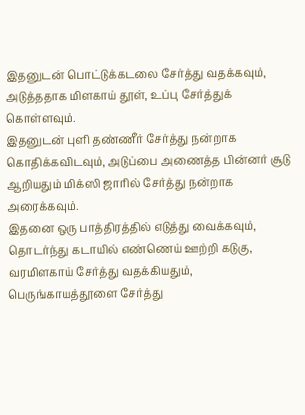இதனுடன் பொட்டுக்கடலை சேர்த்து வதக்கவும், அடுத்ததாக மிளகாய் தூள், உப்பு சேர்த்துக் கொள்ளவும்.
இதனுடன் புளி தண்ணீர் சேர்த்து நன்றாக கொதிக்கவிடவும், அடுப்பை அணைத்த பின்னர் சூடு ஆறியதும் மிக்ஸி ஜாரில் சேர்த்து நன்றாக அரைக்கவும்.
இதனை ஒரு பாத்திரத்தில் எடுத்து வைக்கவும், தொடர்ந்து கடாயில் எண்ணெய் ஊற்றி கடுகு, வரமிளகாய் சேர்த்து வதக்கியதும், பெருங்காயத்தூளை சேர்த்து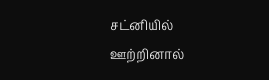சட்னியில் ஊற்றினால்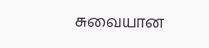சுவையான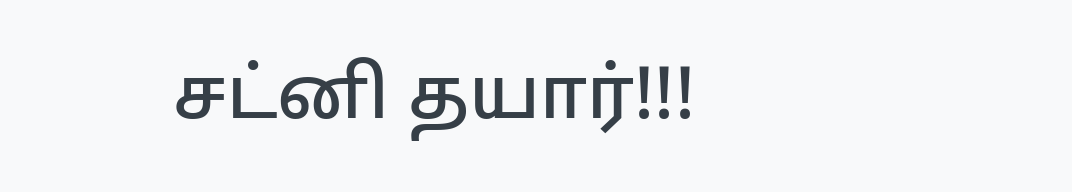சட்னி தயார்!!!